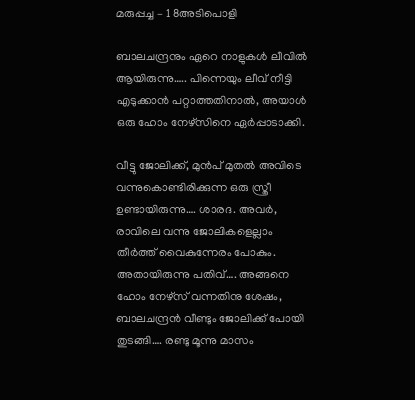മരുപ്പച്ച – 1 8അടിപൊളി

ബാലചന്ദ്രനും ഏറെ നാളുകള്‍ ലീവില്‍ ആയിരുന്നു….. പിന്നെയും ലീവ് നീട്ടി എടുക്കാന്‍ പറ്റാത്തതിനാല്‍, അയാള്‍ ഒരു ഹോം നേഴ്സിനെ ഏര്‍പ്പാടാക്കി.

വീട്ടു ജോലിക്ക്, മുന്‍പ് മുതല്‍ അവിടെ വന്നുകൊണ്ടിരിക്കുന്ന ഒരു സ്ത്രീ ഉണ്ടായിരുന്നു…. ശാരദ. അവര്‍, രാവിലെ വന്നു ജോലികളെല്ലാം തീര്‍ത്ത് വൈകുന്നേരം പോകും. അതായിരുന്നു പതിവ്…. അങ്ങനെ ഹോം നേഴ്സ് വന്നതിനു ശേഷം, ബാലചന്ദ്രന്‍ വീണ്ടും ജോലിക്ക് പോയി തുടങ്ങി…. രണ്ടു മൂന്നു മാസം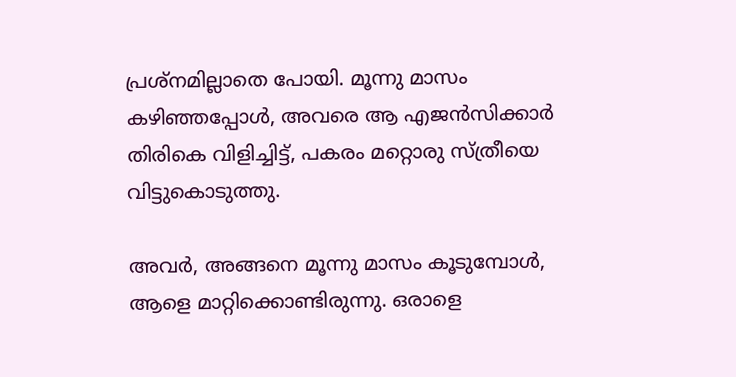പ്രശ്നമില്ലാതെ പോയി. മൂന്നു മാസം കഴിഞ്ഞപ്പോള്‍, അവരെ ആ എജന്‍സിക്കാര്‍ തിരികെ വിളിച്ചിട്ട്, പകരം മറ്റൊരു സ്ത്രീയെ വിട്ടുകൊടുത്തു.

അവര്‍, അങ്ങനെ മൂന്നു മാസം കൂടുമ്പോള്‍, ആളെ മാറ്റിക്കൊണ്ടിരുന്നു. ഒരാളെ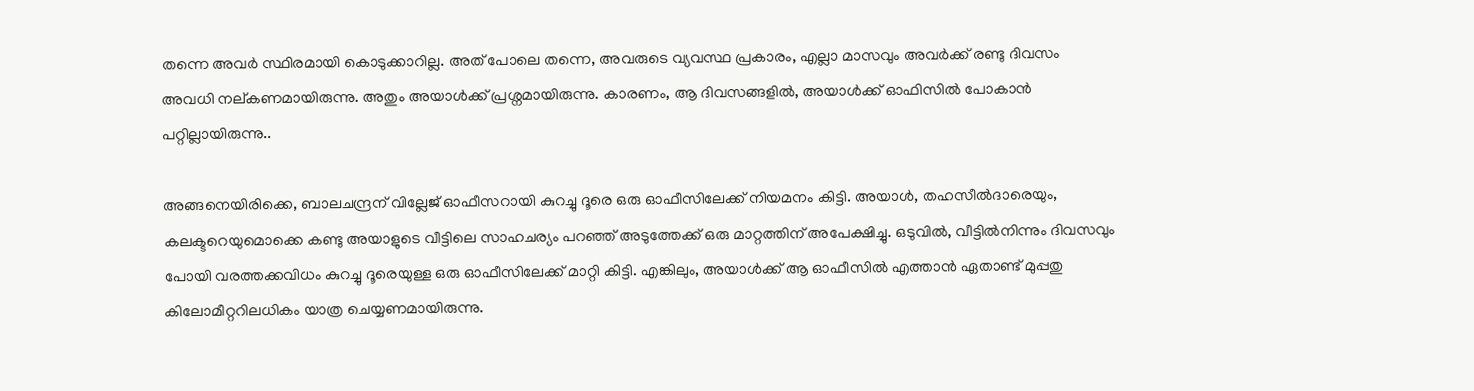തന്നെ അവര്‍ സ്ഥിരമായി കൊടുക്കാറില്ല. അത് പോലെ തന്നെ, അവരുടെ വ്യവസ്ഥ പ്രകാരം, എല്ലാ മാസവും അവര്‍ക്ക് രണ്ടു ദിവസം അവധി നല്കണമായിരുന്നു. അതും അയാള്‍ക്ക് പ്രശ്നമായിരുന്നു. കാരണം, ആ ദിവസങ്ങളില്‍, അയാള്‍ക്ക് ഓഫിസില്‍ പോകാന്‍ പറ്റില്ലായിരുന്നു..

അങ്ങനെയിരിക്കെ, ബാലചന്ദ്രന് വില്ലേജ് ഓഫീസറായി കുറച്ചു ദൂരെ ഒരു ഓഫീസിലേക്ക് നിയമനം കിട്ടി. അയാള്‍, തഹസീല്‍ദാരെയും, കലക്ടറെയുമൊക്കെ കണ്ടു അയാളുടെ വീട്ടിലെ സാഹചര്യം പറഞ്ഞ് അടുത്തേക്ക് ഒരു മാറ്റത്തിന് അപേക്ഷിച്ചു. ഒടുവില്‍, വീട്ടില്‍നിന്നും ദിവസവും പോയി വരത്തക്കവിധം കുറച്ചു ദൂരെയുള്ള ഒരു ഓഫീസിലേക്ക് മാറ്റി കിട്ടി. എങ്കിലും, അയാള്‍ക്ക് ആ ഓഫീസില്‍ എത്താന്‍ ഏതാണ്ട് മുപ്പതു കിലോമീറ്ററിലധികം യാത്ര ചെയ്യണമായിരുന്നു.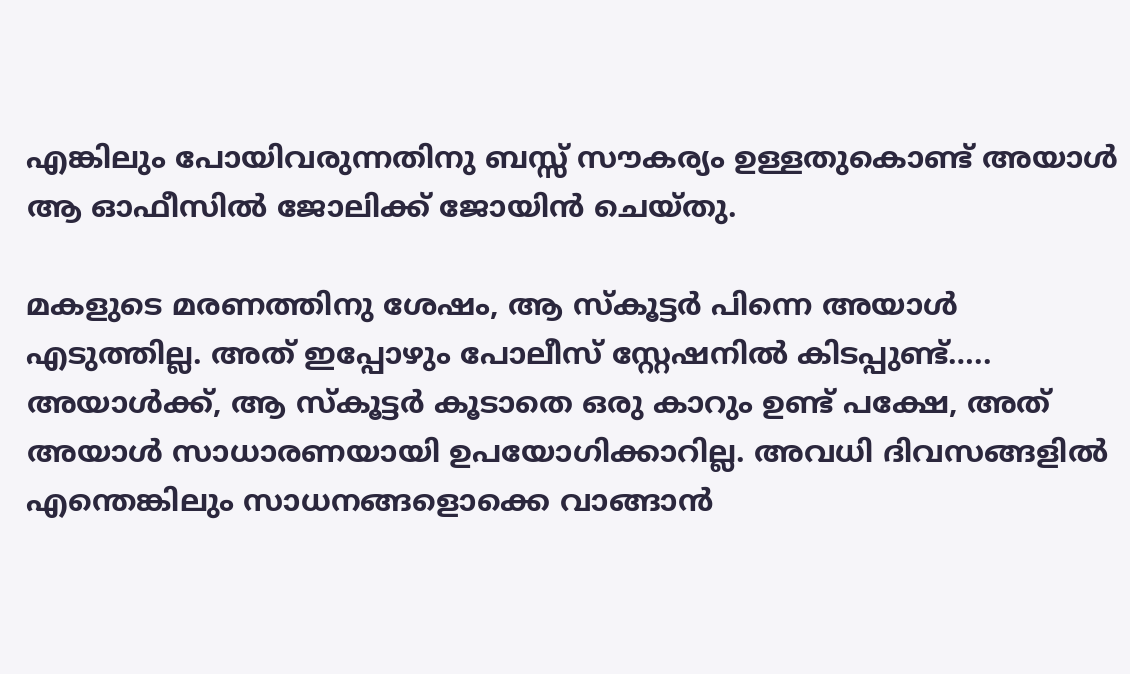എങ്കിലും പോയിവരുന്നതിനു ബസ്സ്‌ സൗകര്യം ഉള്ളതുകൊണ്ട് അയാള്‍ ആ ഓഫീസില്‍ ജോലിക്ക് ജോയിന്‍ ചെയ്തു.

മകളുടെ മരണത്തിനു ശേഷം, ആ സ്കൂട്ടര്‍ പിന്നെ അയാള്‍ എടുത്തില്ല. അത് ഇപ്പോഴും പോലീസ് സ്റ്റേഷനില്‍ കിടപ്പുണ്ട്….. അയാള്‍ക്ക്, ആ സ്കൂട്ടര്‍ കൂടാതെ ഒരു കാറും ഉണ്ട് പക്ഷേ, അത് അയാള്‍ സാധാരണയായി ഉപയോഗിക്കാറില്ല. അവധി ദിവസങ്ങളില്‍ എന്തെങ്കിലും സാധനങ്ങളൊക്കെ വാങ്ങാന്‍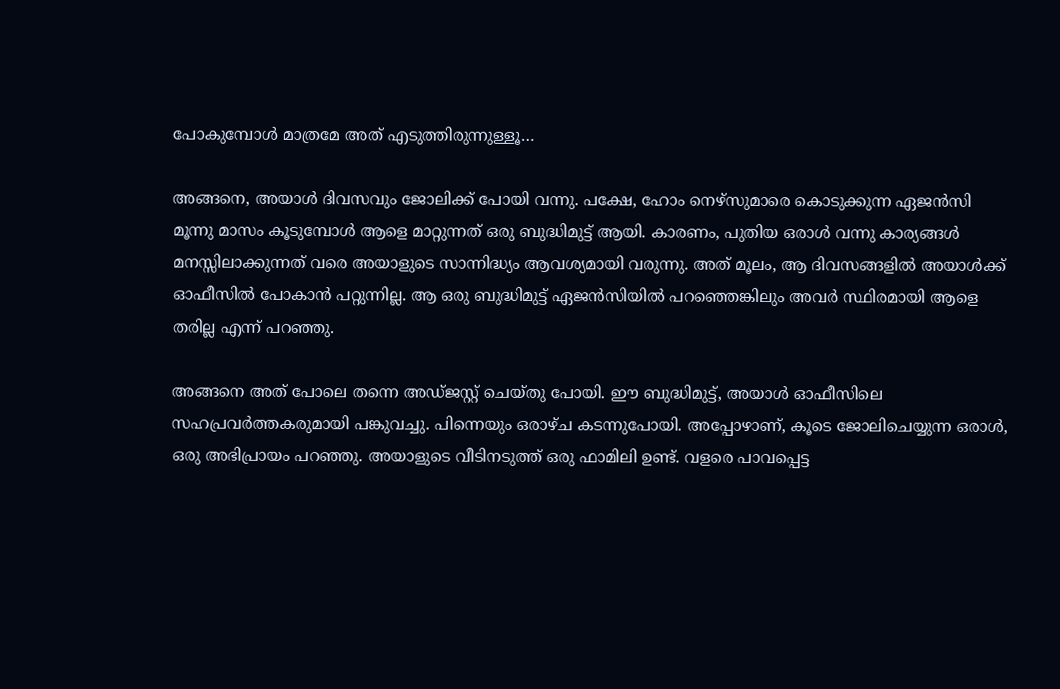പോകുമ്പോള്‍ മാത്രമേ അത് എടുത്തിരുന്നുള്ളൂ…

അങ്ങനെ, അയാള്‍ ദിവസവും ജോലിക്ക് പോയി വന്നു. പക്ഷേ, ഹോം നെഴ്സുമാരെ കൊടുക്കുന്ന ഏജന്‍സി മൂന്നു മാസം കൂടുമ്പോള്‍ ആളെ മാറ്റുന്നത് ഒരു ബുദ്ധിമുട്ട് ആയി. കാരണം, പുതിയ ഒരാള്‍ വന്നു കാര്യങ്ങള്‍ മനസ്സിലാക്കുന്നത് വരെ അയാളുടെ സാന്നിദ്ധ്യം ആവശ്യമായി വരുന്നു. അത് മൂലം, ആ ദിവസങ്ങളില്‍ അയാള്‍ക്ക് ഓഫീസില്‍ പോകാന്‍ പറ്റുന്നില്ല. ആ ഒരു ബുദ്ധിമുട്ട് ഏജന്‍സിയില്‍ പറഞ്ഞെങ്കിലും അവര്‍ സ്ഥിരമായി ആളെ തരില്ല എന്ന് പറഞ്ഞു.

അങ്ങനെ അത് പോലെ തന്നെ അഡ്ജസ്റ്റ് ചെയ്തു പോയി. ഈ ബുദ്ധിമുട്ട്, അയാള്‍ ഓഫീസിലെ സഹപ്രവര്‍ത്തകരുമായി പങ്കുവച്ചു. പിന്നെയും ഒരാഴ്ച കടന്നുപോയി. അപ്പോഴാണ്‌, കൂടെ ജോലിചെയ്യുന്ന ഒരാള്‍, ഒരു അഭിപ്രായം പറഞ്ഞു. അയാളുടെ വീടിനടുത്ത് ഒരു ഫാമിലി ഉണ്ട്. വളരെ പാവപ്പെട്ട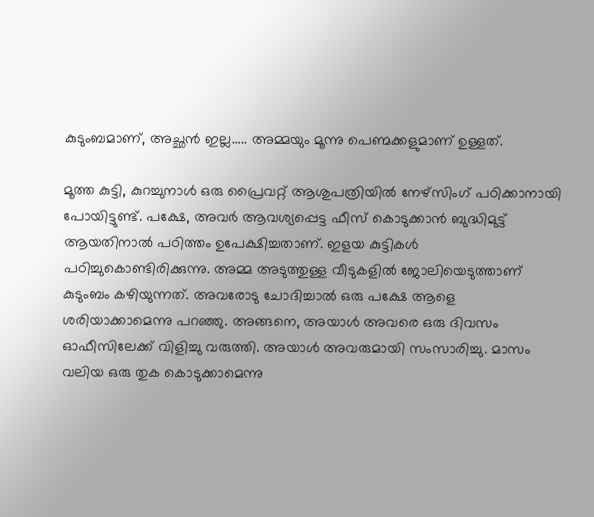കുടുംബമാണ്, അച്ഛന്‍ ഇല്ല….. അമ്മയും മൂന്നു പെണ്മക്കളുമാണ് ഉള്ളത്.

മൂത്ത കുട്ടി, കുറച്ചുനാള്‍ ഒരു പ്രൈവറ്റ് ആശുപത്രിയില്‍ നേഴ്സിംഗ് പഠിക്കാനായി പോയിട്ടുണ്ട്. പക്ഷേ, അവര്‍ ആവശ്യപ്പെട്ട ഫീസ്‌ കൊടുക്കാന്‍ ബുദ്ധിമുട്ട് ആയതിനാല്‍ പഠിത്തം ഉപേക്ഷിച്ചതാണ്. ഇളയ കുട്ടികള്‍ പഠിച്ചുകൊണ്ടിരിക്കുന്നു. അമ്മ അടുത്തുള്ള വീടുകളില്‍ ജോലിയെടുത്താണ് കുടുംബം കഴിയുന്നത്‌. അവരോടു ചോദിച്ചാല്‍ ഒരു പക്ഷേ ആളെ ശരിയാക്കാമെന്നു പറഞ്ഞു. അങ്ങനെ, അയാള്‍ അവരെ ഒരു ദിവസം ഓഫീസിലേക്ക് വിളിച്ചു വരുത്തി. അയാള്‍ അവരുമായി സംസാരിച്ചു. മാസം വലിയ ഒരു തുക കൊടുക്കാമെന്നു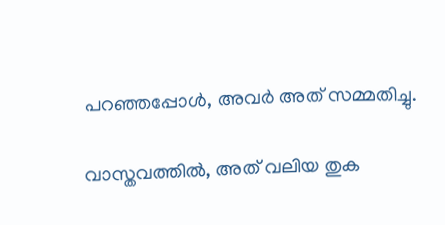പറഞ്ഞപ്പോള്‍, അവര്‍ അത് സമ്മതിച്ചു.

വാസ്തവത്തില്‍, അത് വലിയ തുക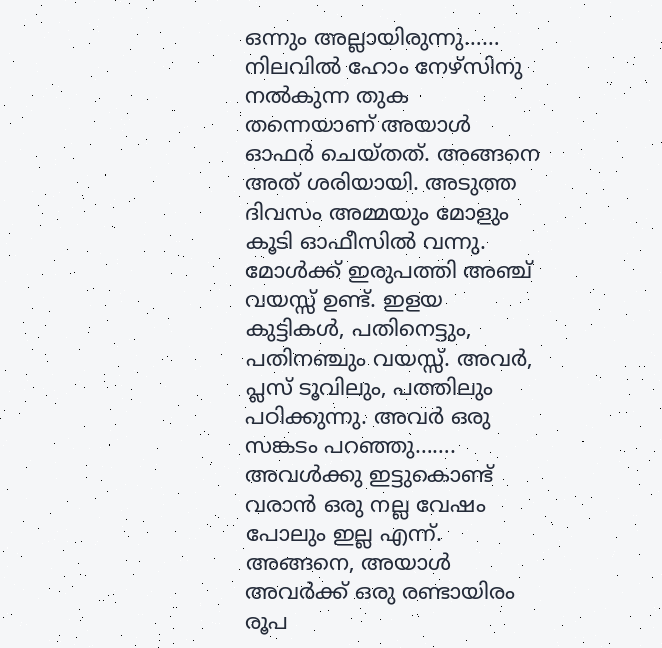ഒന്നും അല്ലായിരുന്നു…… നിലവില്‍ ഹോം നേഴ്സിനു നല്‍കുന്ന തുക തന്നെയാണ് അയാള്‍ ഓഫര്‍ ചെയ്തത്. അങ്ങനെ അത് ശരിയായി. അടുത്ത ദിവസം അമ്മയും മോളും കൂടി ഓഫീസില്‍ വന്നു. മോള്‍ക്ക്‌ ഇരുപത്തി അഞ്ച് വയസ്സ് ഉണ്ട്. ഇളയ കുട്ടികള്‍, പതിനെട്ടും, പതിനഞ്ചും വയസ്സ്. അവര്‍, പ്ലസ് ടൂവിലും, പത്തിലും പഠിക്കുന്നു. അവര്‍ ഒരു സങ്കടം പറഞ്ഞു……. അവള്‍ക്കു ഇട്ടുകൊണ്ട്‌ വരാന്‍ ഒരു നല്ല വേഷം പോലും ഇല്ല എന്ന്. അങ്ങനെ, അയാള്‍ അവര്‍ക്ക് ഒരു രണ്ടായിരം രൂപ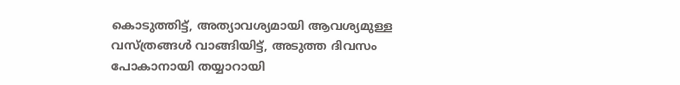കൊടുത്തിട്ട്, അത്യാവശ്യമായി ആവശ്യമുള്ള വസ്ത്രങ്ങള്‍ വാങ്ങിയിട്ട്, അടുത്ത ദിവസം പോകാനായി തയ്യാറായി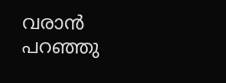വരാന്‍ പറഞ്ഞു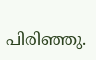പിരിഞ്ഞു.